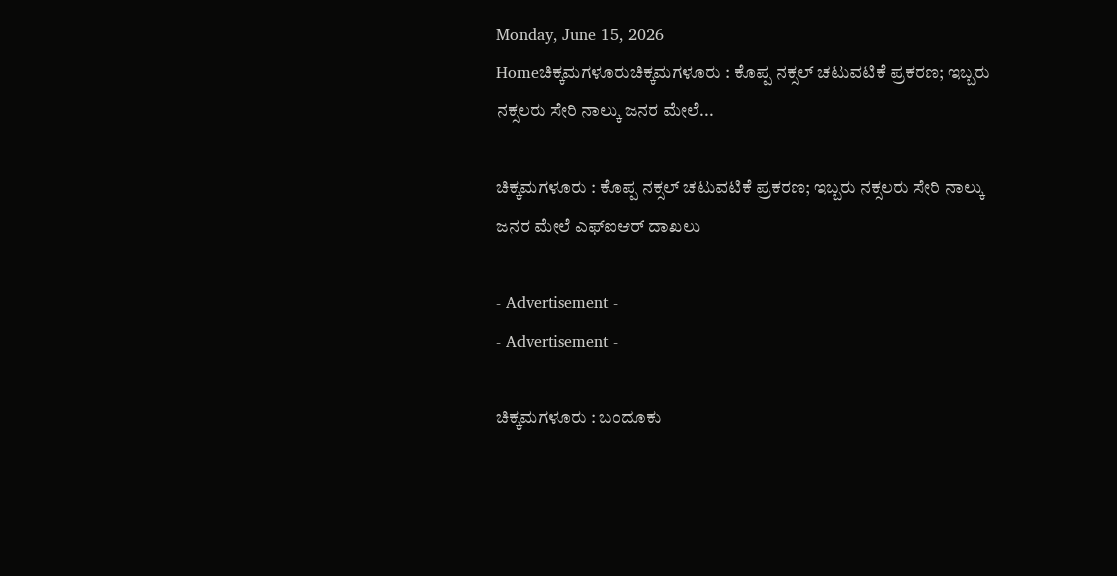Monday, June 15, 2026
Homeಚಿಕ್ಕಮಗಳೂರುಚಿಕ್ಕಮಗಳೂರು : ಕೊಪ್ಪ ನಕ್ಸಲ್ ಚಟುವಟಿಕೆ ಪ್ರಕರಣ; ಇಬ್ಬರು ನಕ್ಸಲರು ಸೇರಿ ನಾಲ್ಕು ಜನರ ಮೇಲೆ...

ಚಿಕ್ಕಮಗಳೂರು : ಕೊಪ್ಪ ನಕ್ಸಲ್ ಚಟುವಟಿಕೆ ಪ್ರಕರಣ; ಇಬ್ಬರು ನಕ್ಸಲರು ಸೇರಿ ನಾಲ್ಕು ಜನರ ಮೇಲೆ ಎಫ್ಐಆರ್ ದಾಖಲು

- Advertisement -
- Advertisement -

ಚಿಕ್ಕಮಗಳೂರು : ಬಂದೂಕು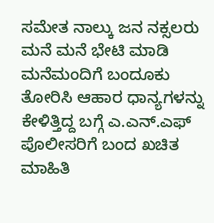ಸಮೇತ ನಾಲ್ಕು ಜನ ನಕ್ಸಲರು ಮನೆ ಮನೆ ಭೇಟಿ ಮಾಡಿ ಮನೆಮಂದಿಗೆ ಬಂದೂಕು ತೋರಿಸಿ ಆಹಾರ ಧಾನ್ಯಗಳನ್ನು ಕೇಳಿತ್ತಿದ್ದ ಬಗ್ಗೆ ಎ.ಎನ್.ಎಫ್ ಪೊಲೀಸರಿಗೆ ಬಂದ ಖಚಿತ ಮಾಹಿತಿ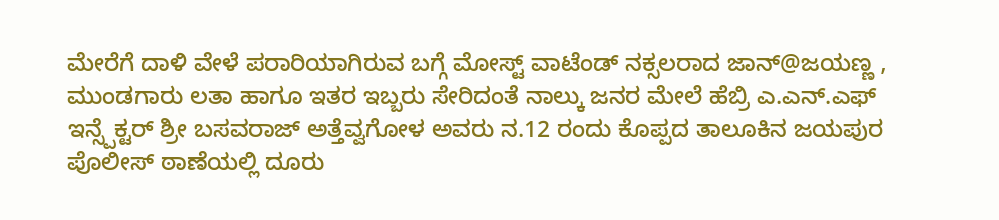ಮೇರೆಗೆ ದಾಳಿ ವೇಳೆ ಪರಾರಿಯಾಗಿರುವ ಬಗ್ಗೆ ಮೋಸ್ಟ್ ವಾಟೆಂಡ್ ನಕ್ಸಲರಾದ ಜಾನ್@ಜಯಣ್ಣ , ಮುಂಡಗಾರು ಲತಾ ಹಾಗೂ ಇತರ ಇಬ್ಬರು ಸೇರಿದಂತೆ ನಾಲ್ಕು ಜನರ ಮೇಲೆ ಹೆಬ್ರಿ ಎ.ಎನ್.ಎಫ್ ಇನ್ಸ್ಪೆಕ್ಟರ್ ಶ್ರೀ ಬಸವರಾಜ್ ಅತ್ತೆವ್ವಗೋಳ ಅವರು ನ.12 ರಂದು ಕೊಪ್ಪದ ತಾಲೂಕಿನ ಜಯಪುರ ಪೊಲೀಸ್ ಠಾಣೆಯಲ್ಲಿ ದೂರು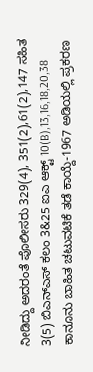ನೀಡಿದ್ದು ಅದರಂತೆ ಪೊಲೀಸರು 329(4), 351(2),61(2),147 ಸಹಿತ 3(5) ಬಿಎನ್ಎಸ್ ಕಲಂ 3&25 ಐಎ ಆಕ್ಟ್ 10(B),13,16,18,20,38 ಕಾನೂನು ಬಾಹಿತ ಚಟುವಟಿಕೆ ತಡೆ ಕಾಯ್ದೆ-1967 ಅಡಿಯಲ್ಲಿ ಪ್ರಕರಣ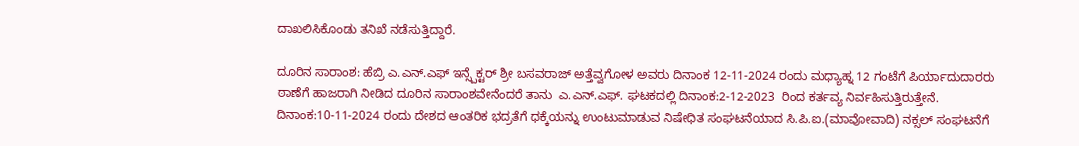ದಾಖಲಿಸಿಕೊಂಡು ತನಿಖೆ ನಡೆಸುತ್ತಿದ್ದಾರೆ.

ದೂರಿನ ಸಾರಾಂಶ: ಹೆಬ್ರಿ ಎ.ಎನ್.ಎಫ್ ಇನ್ಸ್ಪೆಕ್ಟರ್ ಶ್ರೀ ಬಸವರಾಜ್ ಅತ್ತೆವ್ವಗೋಳ ಅವರು ದಿನಾಂಕ 12-11-2024 ರಂದು ಮಧ್ಯಾಹ್ನ 12 ಗಂಟೆಗೆ ಪಿರ್ಯಾದುದಾರರು ಠಾಣೆಗೆ ಹಾಜರಾಗಿ ನೀಡಿದ ದೂರಿನ ಸಾರಾಂಶವೇನೆಂದರೆ ತಾನು  ಎ.ಎನ್.ಎಫ್. ಘಟಕದಲ್ಲಿ ದಿನಾಂಕ:2-12-2023  ರಿಂದ ಕರ್ತವ್ಯ ನಿರ್ವಹಿಸುತ್ತಿರುತ್ತೇನೆ.  ದಿನಾಂಕ:10-11-2024 ರಂದು ದೇಶದ ಆಂತರಿಕ ಭದ್ರತೆಗೆ ಧಕ್ಕೆಯನ್ನು ಉಂಟುಮಾಡುವ ನಿಷೇಧಿತ ಸಂಘಟನೆಯಾದ ಸಿ.ಪಿ.ಐ.(ಮಾವೋವಾದಿ) ನಕ್ಸಲ್ ಸಂಘಟನೆಗೆ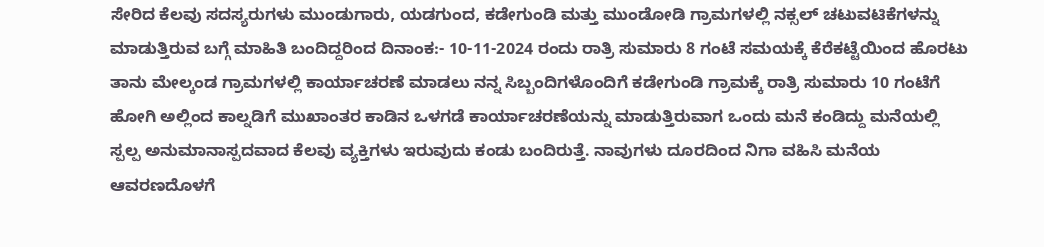ಸೇರಿದ ಕೆಲವು ಸದಸ್ಯರುಗಳು ಮುಂಡುಗಾರು, ಯಡಗುಂದ, ಕಡೇಗುಂಡಿ ಮತ್ತು ಮುಂಡೋಡಿ ಗ್ರಾಮಗಳಲ್ಲಿ ನಕ್ಸಲ್ ಚಟುವಟಿಕೆಗಳನ್ನು ಮಾಡುತ್ತಿರುವ ಬಗ್ಗೆ ಮಾಹಿತಿ ಬಂದಿದ್ದರಿಂದ ದಿನಾಂಕ:- 10-11-2024 ರಂದು ರಾತ್ರಿ ಸುಮಾರು 8 ಗಂಟೆ ಸಮಯಕ್ಕೆ ಕೆರೆಕಟ್ಟೆಯಿಂದ ಹೊರಟು ತಾನು ಮೇಲ್ಕಂಡ ಗ್ರಾಮಗಳಲ್ಲಿ ಕಾರ್ಯಾಚರಣೆ ಮಾಡಲು ನನ್ನ ಸಿಬ್ಬಂದಿಗಳೊಂದಿಗೆ ಕಡೇಗುಂಡಿ ಗ್ರಾಮಕ್ಕೆ ರಾತ್ರಿ ಸುಮಾರು 10 ಗಂಟೆಗೆ ಹೋಗಿ ಅಲ್ಲಿಂದ ಕಾಲ್ನಡಿಗೆ ಮುಖಾಂತರ ಕಾಡಿನ ಒಳಗಡೆ ಕಾರ್ಯಾಚರಣೆಯನ್ನು ಮಾಡುತ್ತಿರುವಾಗ ಒಂದು ಮನೆ ಕಂಡಿದ್ದು ಮನೆಯಲ್ಲಿ ಸ್ಪಲ್ಪ ಅನುಮಾನಾಸ್ಪದವಾದ ಕೆಲವು ವ್ಯಕ್ತಿಗಳು ಇರುವುದು ಕಂಡು ಬಂದಿರುತ್ತೆ. ನಾವುಗಳು ದೂರದಿಂದ ನಿಗಾ ವಹಿಸಿ ಮನೆಯ ಆವರಣದೊಳಗೆ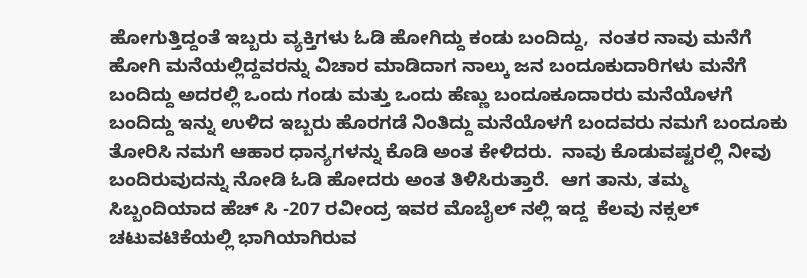ಹೋಗುತ್ತಿದ್ದಂತೆ ಇಬ್ಬರು ವ್ಯಕ್ತಿಗಳು ಓಡಿ ಹೋಗಿದ್ದು ಕಂಡು ಬಂದಿದ್ದು,  ನಂತರ ನಾವು ಮನೆಗೆ ಹೋಗಿ ಮನೆಯಲ್ಲಿದ್ದವರನ್ನು ವಿಚಾರ ಮಾಡಿದಾಗ ನಾಲ್ಕು ಜನ ಬಂದೂಕುದಾರಿಗಳು ಮನೆಗೆ ಬಂದಿದ್ದು ಅದರಲ್ಲಿ ಒಂದು ಗಂಡು ಮತ್ತು ಒಂದು ಹೆಣ್ಣು ಬಂದೂಕೂದಾರರು ಮನೆಯೊಳಗೆ ಬಂದಿದ್ದು ಇನ್ನು ಉಳಿದ ಇಬ್ಬರು ಹೊರಗಡೆ ನಿಂತಿದ್ದು ಮನೆಯೊಳಗೆ ಬಂದವರು ನಮಗೆ ಬಂದೂಕು ತೋರಿಸಿ ನಮಗೆ ಆಹಾರ ಧಾನ್ಯಗಳನ್ನು ಕೊಡಿ ಅಂತ ಕೇಳಿದರು.  ನಾವು ಕೊಡುವಷ್ಟರಲ್ಲಿ ನೀವು ಬಂದಿರುವುದನ್ನು ನೋಡಿ ಓಡಿ ಹೋದರು ಅಂತ ತಿಳಿಸಿರುತ್ತಾರೆ.  ಆಗ ತಾನು, ತಮ್ಮ  ಸಿಬ್ಬಂದಿಯಾದ ಹೆಚ್ ಸಿ -207 ರವೀಂದ್ರ ಇವರ ಮೊಬೈಲ್ ನಲ್ಲಿ ಇದ್ದ  ಕೆಲವು ನಕ್ಸಲ್ ಚಟುವಟಿಕೆಯಲ್ಲಿ ಭಾಗಿಯಾಗಿರುವ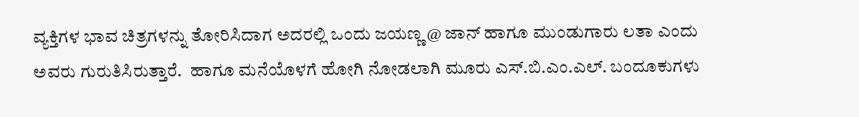ವ್ಯಕ್ತಿಗಳ ಭಾವ ಚಿತ್ರಗಳನ್ನು ತೋರಿಸಿದಾಗ ಅದರಲ್ಲಿ ಒಂದು ಜಯಣ್ಣ @ ಜಾನ್ ಹಾಗೂ ಮುಂಡುಗಾರು ಲತಾ ಎಂದು ಅವರು ಗುರುತಿಸಿರುತ್ತಾರೆ.  ಹಾಗೂ ಮನೆಯೊಳಗೆ ಹೋಗಿ ನೋಡಲಾಗಿ ಮೂರು ಎಸ್.ಬಿ.ಎಂ.ಎಲ್. ಬಂದೂಕುಗಳು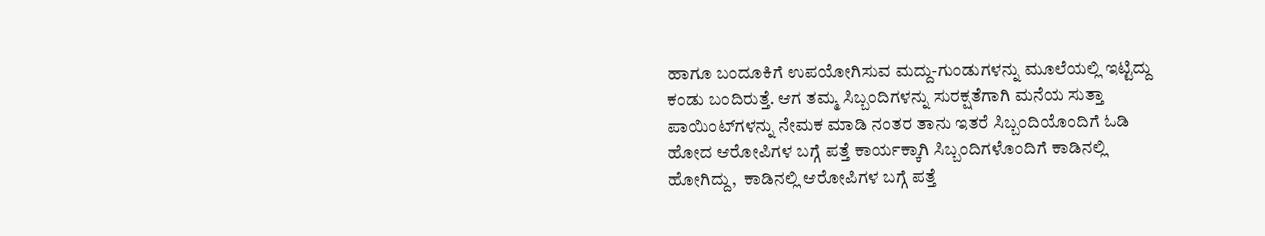ಹಾಗೂ ಬಂದೂಕಿಗೆ ಉಪಯೋಗಿಸುವ ಮದ್ದು-ಗುಂಡುಗಳನ್ನು ಮೂಲೆಯಲ್ಲಿ ಇಟ್ಟಿದ್ದು ಕಂಡು ಬಂದಿರುತ್ತೆ. ಆಗ ತಮ್ಮ ಸಿಬ್ಬಂದಿಗಳನ್ನು ಸುರಕ್ಷತೆಗಾಗಿ ಮನೆಯ ಸುತ್ತಾ ಪಾಯಿಂಟ್‌ಗಳನ್ನು ನೇಮಕ ಮಾಡಿ ನಂತರ ತಾನು ಇತರೆ ಸಿಬ್ಬಂದಿಯೊಂದಿಗೆ ಓಡಿ ಹೋದ ಆರೋಪಿಗಳ ಬಗ್ಗೆ ಪತ್ತೆ ಕಾರ್ಯಕ್ಕಾಗಿ ಸಿಬ್ಬಂದಿಗಳೊಂದಿಗೆ ಕಾಡಿನಲ್ಲಿ  ಹೋಗಿದ್ದು,  ಕಾಡಿನಲ್ಲಿ ಆರೋಪಿಗಳ ಬಗ್ಗೆ ಪತ್ತೆ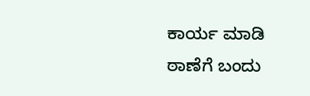ಕಾರ್ಯ ಮಾಡಿ ಠಾಣೆಗೆ ಬಂದು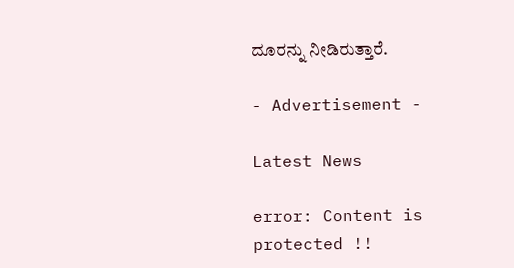ದೂರನ್ನು ನೀಡಿರುತ್ತಾರೆ.

- Advertisement -

Latest News

error: Content is protected !!